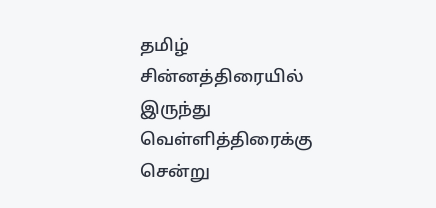தமிழ் சின்னத்திரையில் இருந்து வெள்ளித்திரைக்கு சென்று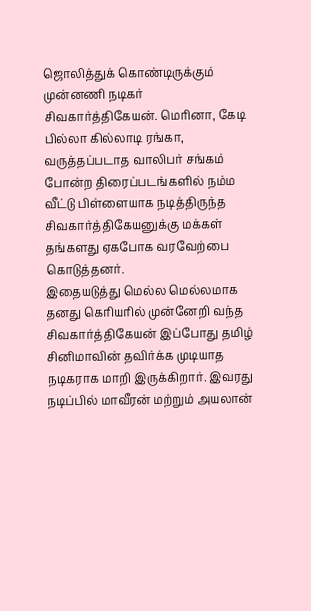ஜொலித்துக் கொண்டிருக்கும் முன்னணி நடிகர் சிவகார்த்திகேயன். மெரினா, கேடி பில்லா கில்லாடி ரங்கா, வருத்தப்படாத வாலிபர் சங்கம் போன்ற திரைப்படங்களில் நம்ம வீட்டு பிள்ளையாக நடித்திருந்த சிவகார்த்திகேயனுக்கு மக்கள் தங்களது ஏகபோக வரவேற்பை கொடுத்தனர்.
இதையடுத்து மெல்ல மெல்லமாக தனது கெரியரில் முன்னேறி வந்த சிவகார்த்திகேயன் இப்போது தமிழ் சினிமாவின் தவிர்க்க முடியாத நடிகராக மாறி இருக்கிறார். இவரது நடிப்பில் மாவீரன் மற்றும் அயலான்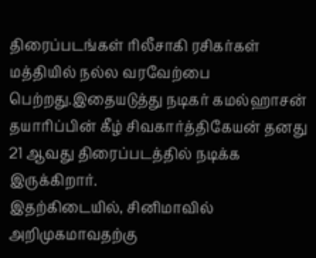திரைப்படங்கள் ரிலீசாகி ரசிகர்கள் மத்தியில் நல்ல வரவேற்பை பெற்றது.இதையடுத்து நடிகர் கமல்ஹாசன் தயாரிப்பின் கீழ் சிவகார்த்திகேயன் தனது 21 ஆவது திரைப்படத்தில் நடிக்க இருக்கிறார்.
இதற்கிடையில், சினிமாவில் அறிமுகமாவதற்கு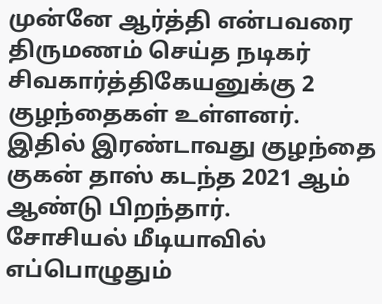முன்னே ஆர்த்தி என்பவரை திருமணம் செய்த நடிகர் சிவகார்த்திகேயனுக்கு 2 குழந்தைகள் உள்ளனர். இதில் இரண்டாவது குழந்தை குகன் தாஸ் கடந்த 2021 ஆம் ஆண்டு பிறந்தார்.
சோசியல் மீடியாவில் எப்பொழுதும்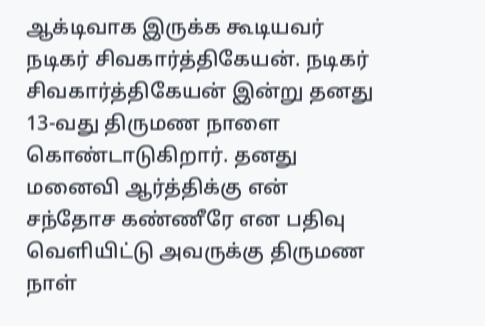ஆக்டிவாக இருக்க கூடியவர் நடிகர் சிவகார்த்திகேயன். நடிகர் சிவகார்த்திகேயன் இன்று தனது 13-வது திருமண நாளை கொண்டாடுகிறார். தனது மனைவி ஆர்த்திக்கு என் சந்தோச கண்ணீரே என பதிவு வெளியிட்டு அவருக்கு திருமண நாள்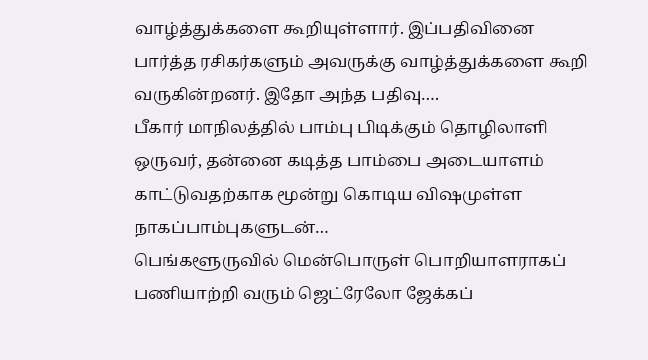வாழ்த்துக்களை கூறியுள்ளார். இப்பதிவினை பார்த்த ரசிகர்களும் அவருக்கு வாழ்த்துக்களை கூறி வருகின்றனர். இதோ அந்த பதிவு….
பீகார் மாநிலத்தில் பாம்பு பிடிக்கும் தொழிலாளி ஒருவர், தன்னை கடித்த பாம்பை அடையாளம் காட்டுவதற்காக மூன்று கொடிய விஷமுள்ள நாகப்பாம்புகளுடன்…
பெங்களூருவில் மென்பொருள் பொறியாளராகப் பணியாற்றி வரும் ஜெட்ரேலோ ஜேக்கப்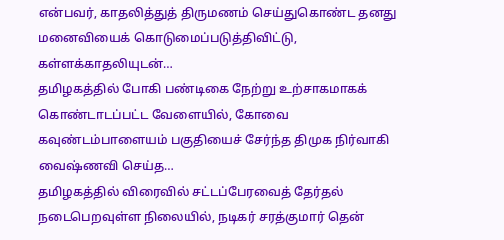என்பவர், காதலித்துத் திருமணம் செய்துகொண்ட தனது மனைவியைக் கொடுமைப்படுத்திவிட்டு, கள்ளக்காதலியுடன்…
தமிழகத்தில் போகி பண்டிகை நேற்று உற்சாகமாகக் கொண்டாடப்பட்ட வேளையில், கோவை கவுண்டம்பாளையம் பகுதியைச் சேர்ந்த திமுக நிர்வாகி வைஷ்ணவி செய்த…
தமிழகத்தில் விரைவில் சட்டப்பேரவைத் தேர்தல் நடைபெறவுள்ள நிலையில், நடிகர் சரத்குமார் தென்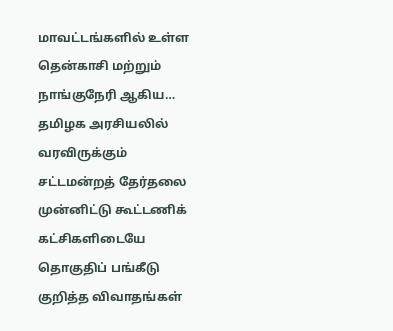மாவட்டங்களில் உள்ள தென்காசி மற்றும் நாங்குநேரி ஆகிய…
தமிழக அரசியலில் வரவிருக்கும் சட்டமன்றத் தேர்தலை முன்னிட்டு கூட்டணிக் கட்சிகளிடையே தொகுதிப் பங்கீடு குறித்த விவாதங்கள்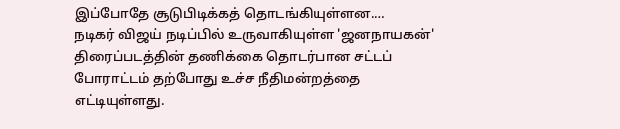இப்போதே சூடுபிடிக்கத் தொடங்கியுள்ளன.…
நடிகர் விஜய் நடிப்பில் உருவாகியுள்ள 'ஜனநாயகன்' திரைப்படத்தின் தணிக்கை தொடர்பான சட்டப் போராட்டம் தற்போது உச்ச நீதிமன்றத்தை எட்டியுள்ளது.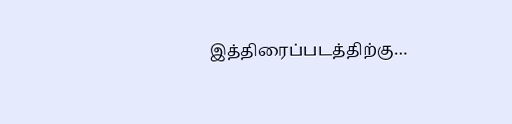இத்திரைப்படத்திற்கு…